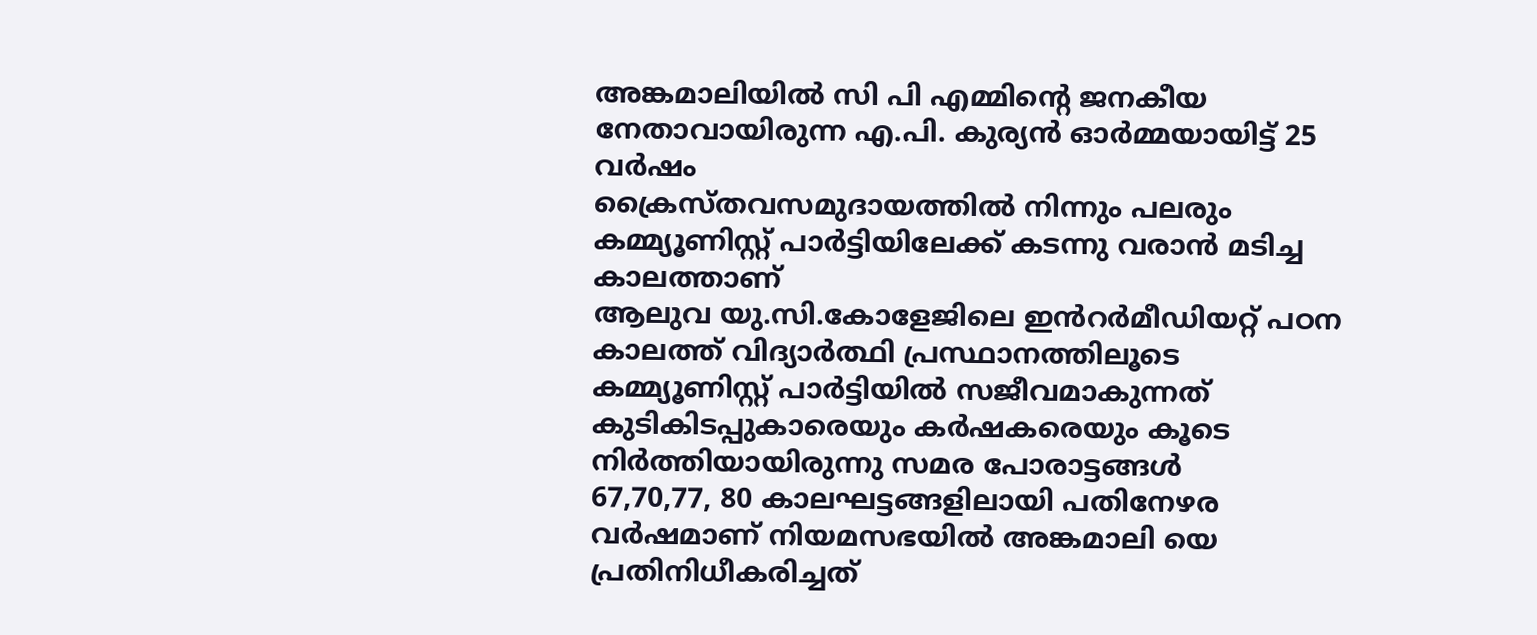അങ്കമാലിയിൽ സി പി എമ്മിന്റെ ജനകീയ നേതാവായിരുന്ന എ.പി. കുര്യൻ ഓർമ്മയായിട്ട് 25 വർഷം
ക്രൈസ്തവസമുദായത്തിൽ നിന്നും പലരും കമ്മ്യൂണിസ്റ്റ് പാർട്ടിയിലേക്ക് കടന്നു വരാൻ മടിച്ച കാലത്താണ്
ആലുവ യു.സി.കോളേജിലെ ഇൻറർമീഡിയറ്റ് പഠന കാലത്ത് വിദ്യാർത്ഥി പ്രസ്ഥാനത്തിലൂടെ
കമ്മ്യൂണിസ്റ്റ് പാർട്ടിയിൽ സജീവമാകുന്നത്
കുടികിടപ്പുകാരെയും കർഷകരെയും കൂടെ നിർത്തിയായിരുന്നു സമര പോരാട്ടങ്ങൾ
67,70,77, 80 കാലഘട്ടങ്ങളിലായി പതിനേഴര വർഷമാണ് നിയമസഭയിൽ അങ്കമാലി യെ പ്രതിനിധീകരിച്ചത്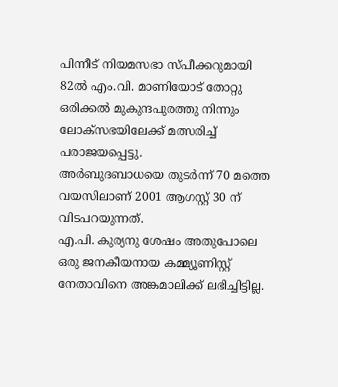പിന്നീട് നിയമസഭാ സ്പീക്കറുമായി
82ൽ എം.വി. മാണിയോട് തോറ്റു ഒരിക്കൽ മുകുന്ദപുരത്തു നിന്നും ലോക്സഭയിലേക്ക് മത്സരിച്ച് പരാജയപ്പെട്ടു.
അർബുദബാധയെ തുടർന്ന് 70 മത്തെ വയസിലാണ് 2001 ആഗസ്റ്റ് 30 ന് വിടപറയുന്നത്.
എ.പി. കുര്യനു ശേഷം അതുപോലെ ഒരു ജനകീയനായ കമ്മ്യൂണിസ്റ്റ് നേതാവിനെ അങ്കമാലിക്ക് ലഭിച്ചിട്ടില്ല.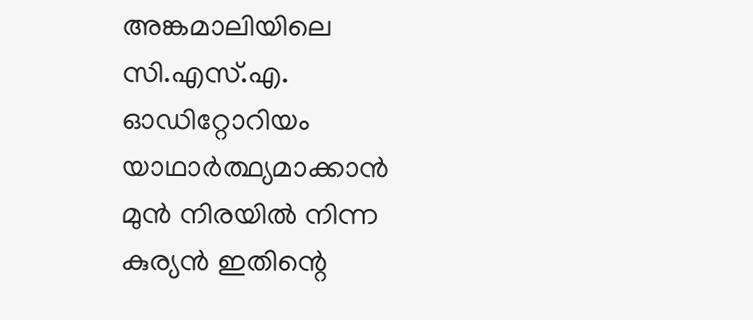അങ്കമാലിയിലെ സി.എസ്.എ. ഓഡിറ്റോറിയം യാഥാർത്ഥ്യമാക്കാൻ മുൻ നിരയിൽ നിന്ന കുര്യൻ ഇതിന്റെ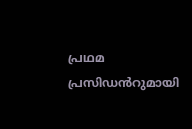പ്രഥമ പ്രസിഡൻറുമായി